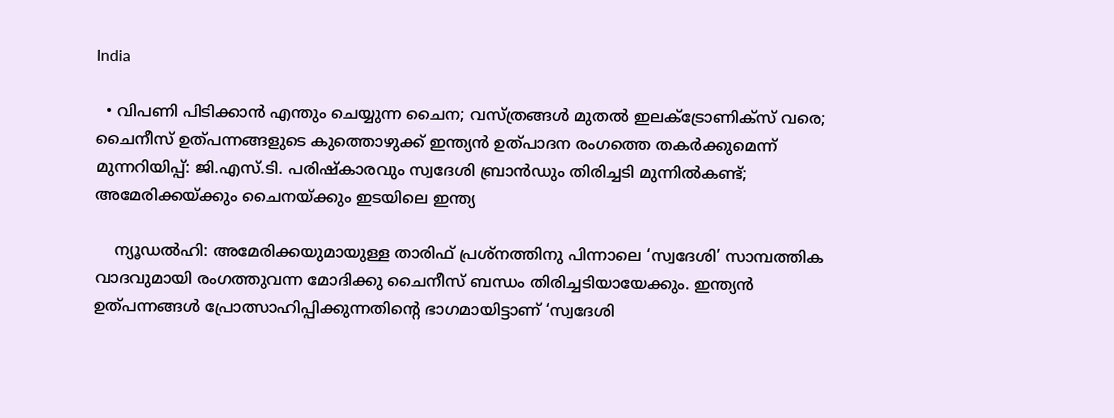India

  • വിപണി പിടിക്കാന്‍ എന്തും ചെയ്യുന്ന ചൈന; വസ്ത്രങ്ങള്‍ മുതല്‍ ഇലക്‌ട്രോണിക്‌സ് വരെ; ചൈനീസ് ഉത്പന്നങ്ങളുടെ കുത്തൊഴുക്ക് ഇന്ത്യന്‍ ഉത്പാദന രംഗത്തെ തകര്‍ക്കുമെന്ന് മുന്നറിയിപ്പ്: ജി.എസ്.ടി. പരിഷ്‌കാരവും സ്വദേശി ബ്രാന്‍ഡും തിരിച്ചടി മുന്നില്‍കണ്ട്; അമേരിക്കയ്ക്കും ചൈനയ്ക്കും ഇടയിലെ ഇന്ത്യ

    ന്യൂഡല്‍ഹി: അമേരിക്കയുമായുള്ള താരിഫ് പ്രശ്‌നത്തിനു പിന്നാലെ ‘സ്വദേശി’ സാമ്പത്തിക വാദവുമായി രംഗത്തുവന്ന മോദിക്കു ചൈനീസ് ബന്ധം തിരിച്ചടിയായേക്കും. ഇന്ത്യന്‍ ഉത്പന്നങ്ങള്‍ പ്രോത്സാഹിപ്പിക്കുന്നതിന്റെ ഭാഗമായിട്ടാണ് ‘സ്വദേശി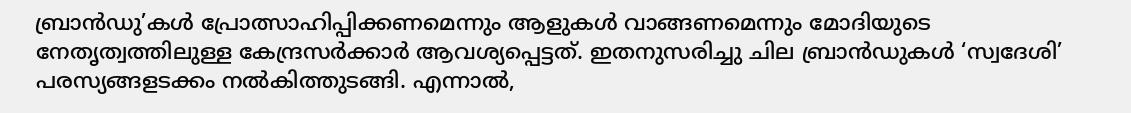ബ്രാന്‍ഡു’കള്‍ പ്രോത്സാഹിപ്പിക്കണമെന്നും ആളുകള്‍ വാങ്ങണമെന്നും മോദിയുടെ നേതൃത്വത്തിലുള്ള കേന്ദ്രസര്‍ക്കാര്‍ ആവശ്യപ്പെട്ടത്. ഇതനുസരിച്ചു ചില ബ്രാന്‍ഡുകള്‍ ‘സ്വദേശി’ പരസ്യങ്ങളടക്കം നല്‍കിത്തുടങ്ങി. എന്നാല്‍,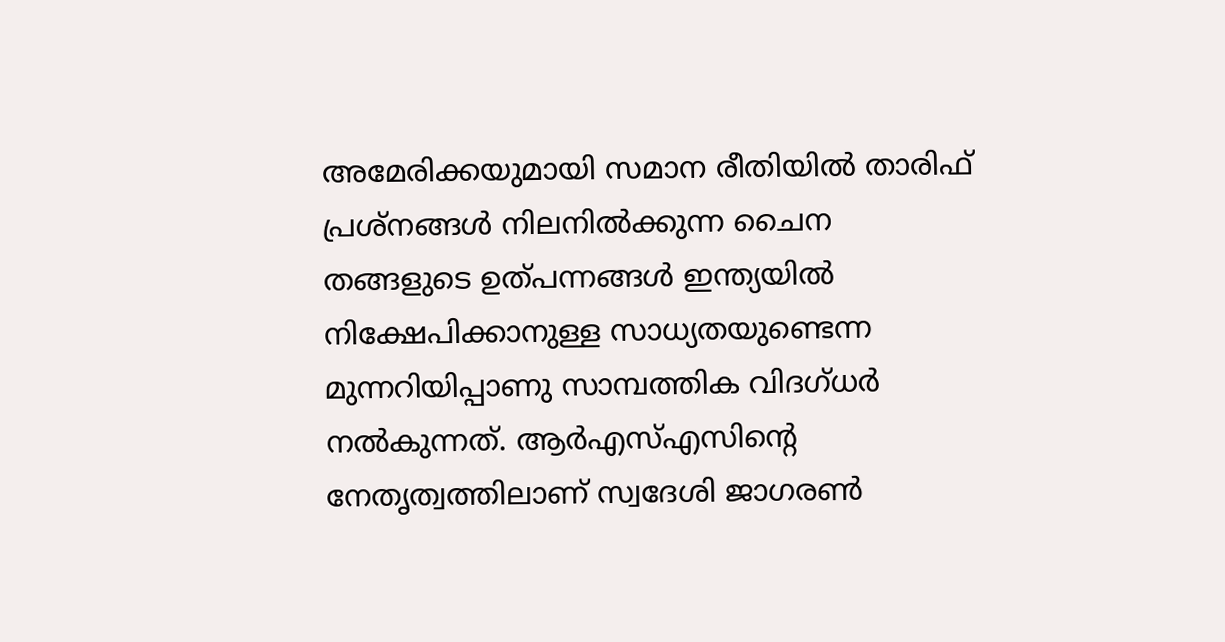അമേരിക്കയുമായി സമാന രീതിയില്‍ താരിഫ് പ്രശ്‌നങ്ങള്‍ നിലനില്‍ക്കുന്ന ചൈന തങ്ങളുടെ ഉത്പന്നങ്ങള്‍ ഇന്ത്യയില്‍ നിക്ഷേപിക്കാനുള്ള സാധ്യതയുണ്ടെന്ന മുന്നറിയിപ്പാണു സാമ്പത്തിക വിദഗ്ധര്‍ നല്‍കുന്നത്. ആര്‍എസ്എസിന്റെ നേതൃത്വത്തിലാണ് സ്വദേശി ജാഗരണ്‍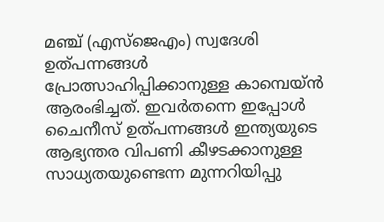മഞ്ച് (എസ്‌ജെഎം) സ്വദേശി ഉത്പന്നങ്ങള്‍ പ്രോത്സാഹിപ്പിക്കാനുള്ള കാമ്പെയ്ന്‍ ആരംഭിച്ചത്. ഇവര്‍തന്നെ ഇപ്പോള്‍ ചൈനീസ് ഉത്പന്നങ്ങള്‍ ഇന്ത്യയുടെ ആഭ്യന്തര വിപണി കീഴടക്കാനുള്ള സാധ്യതയുണ്ടെന്ന മുന്നറിയിപ്പു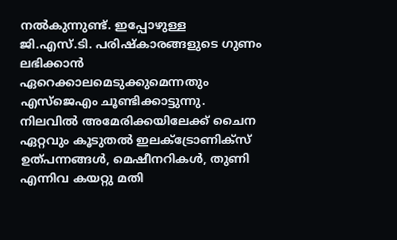നല്‍കുന്നുണ്ട്. ഇപ്പോഴുള്ള ജി.എസ്.ടി. പരിഷ്‌കാരങ്ങളുടെ ഗുണം ലഭിക്കാന്‍ ഏറെക്കാലമെടുക്കുമെന്നതും എസ്‌ജെഎം ചൂണ്ടിക്കാട്ടുന്നു. നിലവില്‍ അമേരിക്കയിലേക്ക് ചൈന ഏറ്റവും കൂടുതല്‍ ഇലക്‌ട്രോണിക്‌സ് ഉത്പന്നങ്ങള്‍, മെഷീനറികള്‍, തുണി എന്നിവ കയറ്റു മതി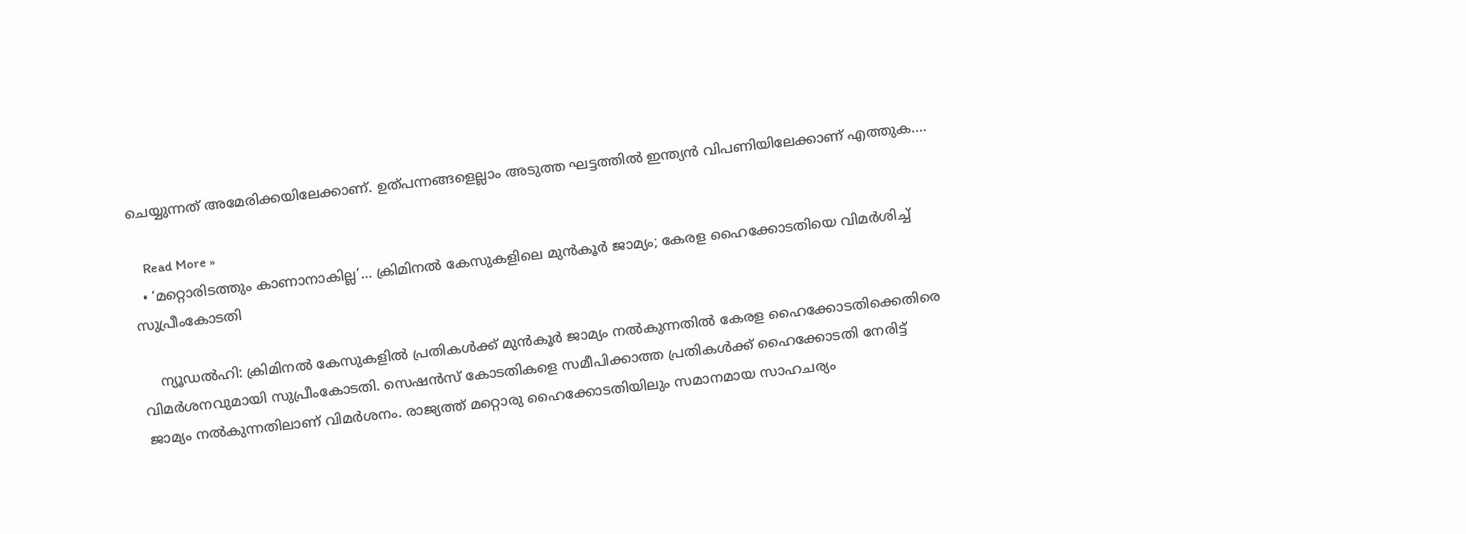ചെയ്യുന്നത് അമേരിക്കയിലേക്കാണ്. ഉത്പന്നങ്ങളെല്ലാം അടുത്ത ഘട്ടത്തില്‍ ഇന്ത്യന്‍ വിപണിയിലേക്കാണ് എത്തുക.…

    Read More »
  • ‘മറ്റൊരിടത്തും കാണാനാകില്ല’… ക്രിമിനല്‍ കേസുകളിലെ മുന്‍കൂര്‍ ജാമ്യം; കേരള ഹൈക്കോടതിയെ വിമര്‍ശിച്ച് സുപ്രീംകോടതി

    ന്യൂഡല്‍ഹി: ക്രിമിനല്‍ കേസുകളില്‍ പ്രതികള്‍ക്ക് മുന്‍കൂര്‍ ജാമ്യം നല്‍കുന്നതില്‍ കേരള ഹൈക്കോടതിക്കെതിരെ വിമര്‍ശനവുമായി സുപ്രീംകോടതി. സെഷന്‍സ് കോടതികളെ സമീപിക്കാത്ത പ്രതികള്‍ക്ക് ഹൈക്കോടതി നേരിട്ട് ജാമ്യം നല്‍കുന്നതിലാണ് വിമര്‍ശനം. രാജ്യത്ത് മറ്റൊരു ഹൈക്കോടതിയിലും സമാനമായ സാഹചര്യം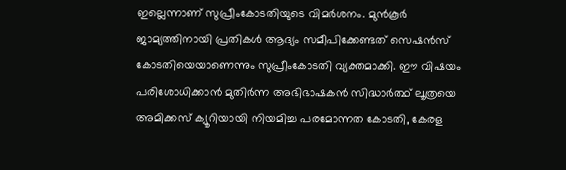ഇല്ലെന്നാണ് സുപ്രീംകോടതിയുടെ വിമര്‍ശനം. മുന്‍കൂര്‍ ജാമ്യത്തിനായി പ്രതികള്‍ ആദ്യം സമീപിക്കേണ്ടത് സെഷന്‍സ് കോടതിയെയാണെന്നും സുപ്രീംകോടതി വ്യക്തമാക്കി. ഈ വിഷയം പരിശോധിക്കാന്‍ മുതിര്‍ന്ന അഭിഭാഷകന്‍ സിദ്ധാര്‍ത്ഥ് ലൂത്രയെ അമിക്കസ് ക്യൂറിയായി നിയമിച്ച പരമോന്നത കോടതി, കേരള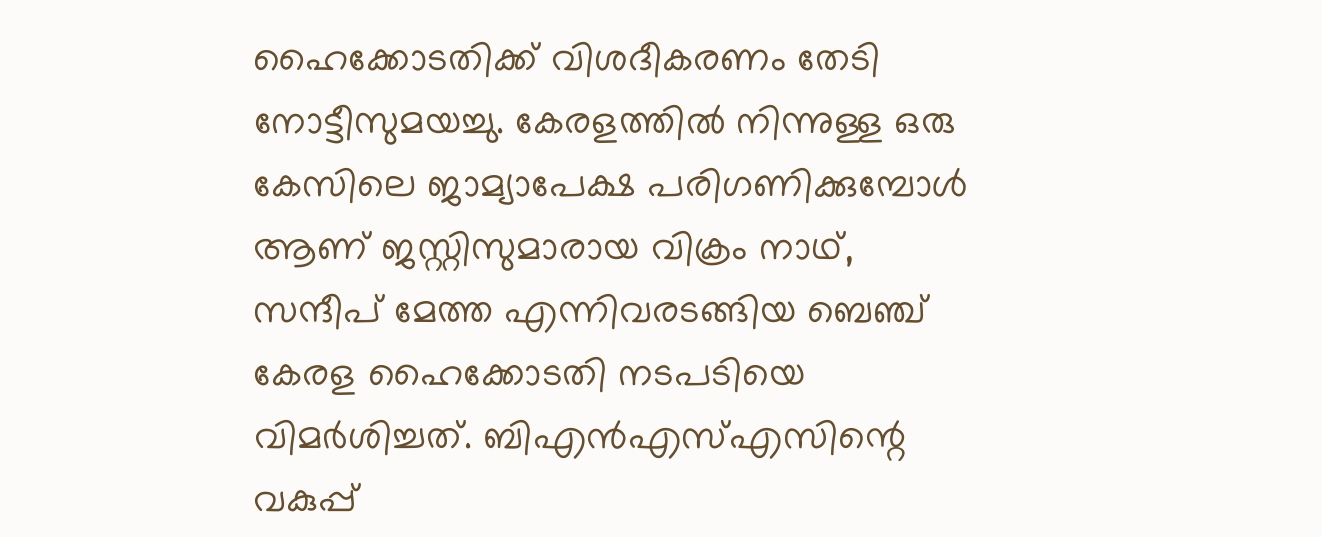ഹൈക്കോടതിക്ക് വിശദീകരണം തേടി നോട്ടീസുമയച്ചു. കേരളത്തില്‍ നിന്നുള്ള ഒരു കേസിലെ ജാമ്യാപേക്ഷ പരിഗണിക്കുമ്പോള്‍ ആണ് ജസ്റ്റിസുമാരായ വിക്രം നാഥ്, സന്ദീപ് മേത്ത എന്നിവരടങ്ങിയ ബെഞ്ച് കേരള ഹൈക്കോടതി നടപടിയെ വിമര്‍ശിച്ചത്. ബിഎന്‍എസ്എസിന്റെ വകുപ്പ്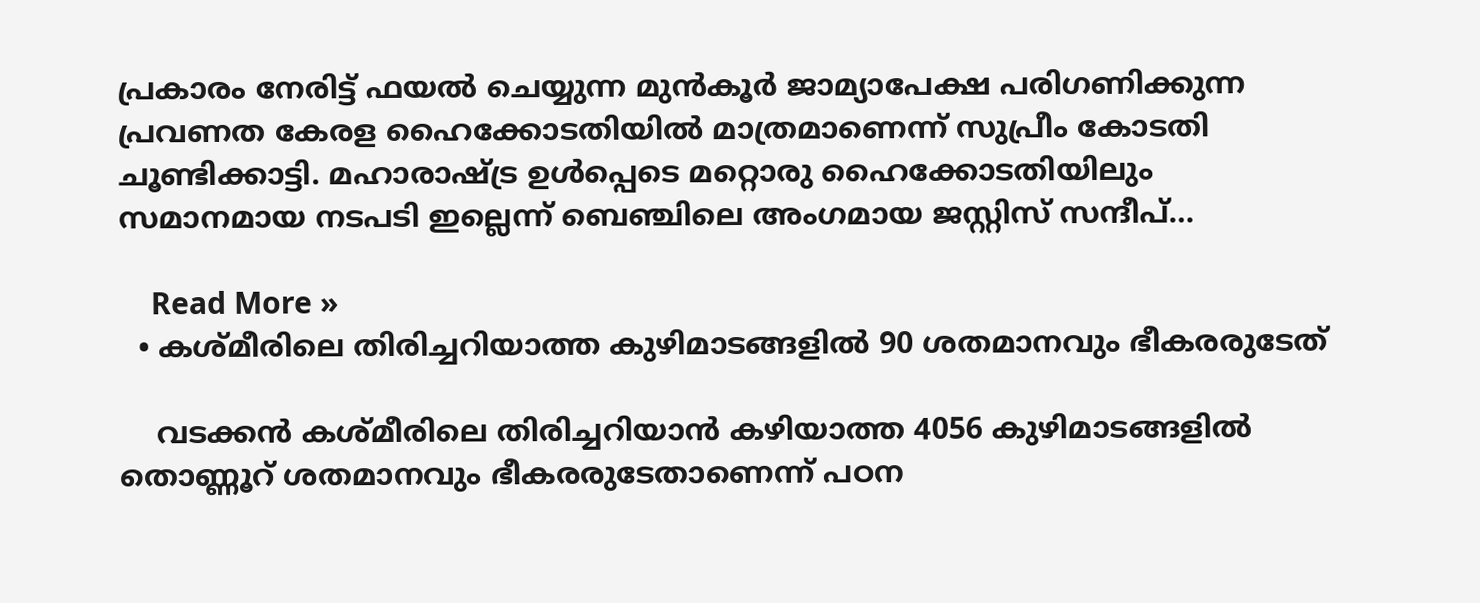പ്രകാരം നേരിട്ട് ഫയല്‍ ചെയ്യുന്ന മുന്‍കൂര്‍ ജാമ്യാപേക്ഷ പരിഗണിക്കുന്ന പ്രവണത കേരള ഹൈക്കോടതിയില്‍ മാത്രമാണെന്ന് സുപ്രീം കോടതി ചൂണ്ടിക്കാട്ടി. മഹാരാഷ്ട്ര ഉള്‍പ്പെടെ മറ്റൊരു ഹൈക്കോടതിയിലും സമാനമായ നടപടി ഇല്ലെന്ന് ബെഞ്ചിലെ അംഗമായ ജസ്റ്റിസ് സന്ദീപ്…

    Read More »
  • കശ്മീരിലെ തിരിച്ചറിയാത്ത കുഴിമാടങ്ങളില്‍ 90 ശതമാനവും ഭീകരരുടേത്

    വടക്കന്‍ കശ്മീരിലെ തിരിച്ചറിയാന്‍ കഴിയാത്ത 4056 കുഴിമാടങ്ങളില്‍ തൊണ്ണൂറ് ശതമാനവും ഭീകരരുടേതാണെന്ന് പഠന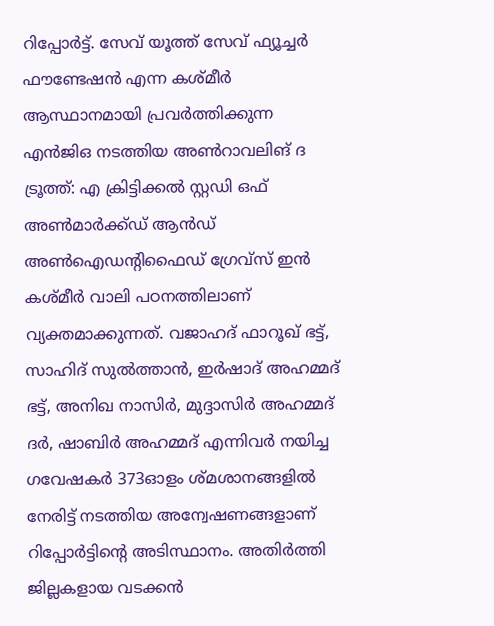റിപ്പോര്‍ട്ട്. സേവ് യൂത്ത് സേവ് ഫ്യൂച്ചര്‍ ഫൗണ്ടേഷന്‍ എന്ന കശ്മീര്‍ ആസ്ഥാനമായി പ്രവര്‍ത്തിക്കുന്ന എന്‍ജിഒ നടത്തിയ അണ്‍റാവലിങ് ദ ട്രൂത്ത്: എ ക്രിട്ടിക്കല്‍ സ്റ്റഡി ഒഫ് അണ്‍മാര്‍ക്ക്ഡ് ആന്‍ഡ് അണ്‍ഐഡന്റിഫൈഡ് ഗ്രേവ്സ് ഇന്‍ കശ്മീര്‍ വാലി പഠനത്തിലാണ് വ്യക്തമാക്കുന്നത്. വജാഹദ് ഫാറൂഖ് ഭട്ട്, സാഹിദ് സുല്‍ത്താന്‍, ഇര്‍ഷാദ് അഹമ്മദ് ഭട്ട്, അനിഖ നാസിര്‍, മുദ്ദാസിര്‍ അഹമ്മദ് ദര്‍, ഷാബിര്‍ അഹമ്മദ് എന്നിവര്‍ നയിച്ച ഗവേഷകര്‍ 373ഓളം ശ്മശാനങ്ങളില്‍ നേരിട്ട് നടത്തിയ അന്വേഷണങ്ങളാണ് റിപ്പോര്‍ട്ടിന്റെ അടിസ്ഥാനം. അതിര്‍ത്തി ജില്ലകളായ വടക്കന്‍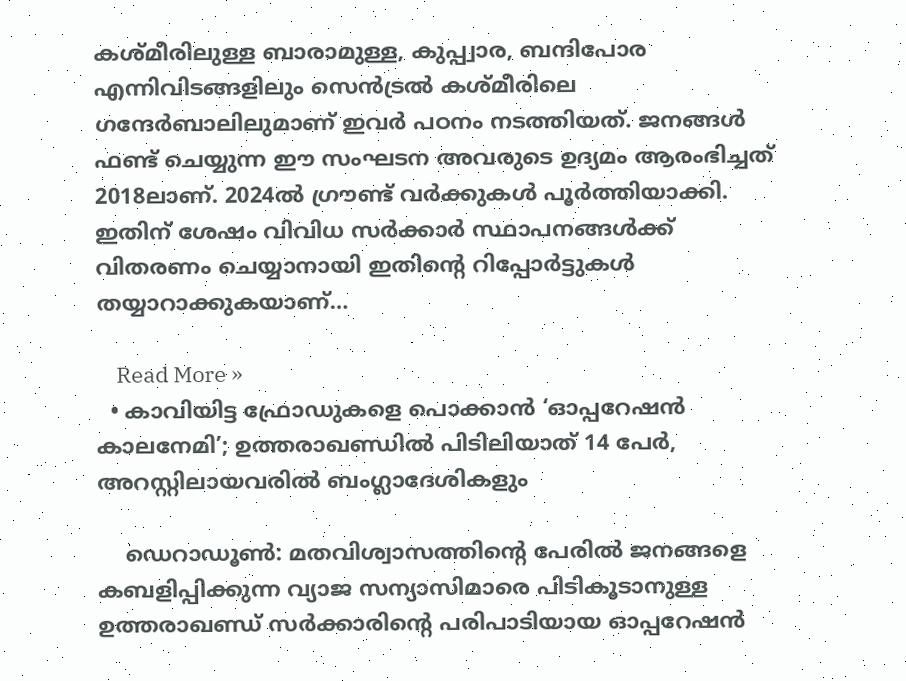കശ്മീരിലുള്ള ബാരാമുള്ള, കുപ്പ്വാര, ബന്ദിപോര എന്നിവിടങ്ങളിലും സെന്‍ട്രല്‍ കശ്മീരിലെ ഗന്ദേര്‍ബാലിലുമാണ് ഇവര്‍ പഠനം നടത്തിയത്. ജനങ്ങള്‍ ഫണ്ട് ചെയ്യുന്ന ഈ സംഘടന അവരുടെ ഉദ്യമം ആരംഭിച്ചത് 2018ലാണ്. 2024ല്‍ ഗ്രൗണ്ട് വര്‍ക്കുകള്‍ പൂര്‍ത്തിയാക്കി. ഇതിന് ശേഷം വിവിധ സര്‍ക്കാര്‍ സ്ഥാപനങ്ങള്‍ക്ക് വിതരണം ചെയ്യാനായി ഇതിന്റെ റിപ്പോര്‍ട്ടുകള്‍ തയ്യാറാക്കുകയാണ്…

    Read More »
  • കാവിയിട്ട ഫ്രോഡുകളെ പൊക്കാന്‍ ‘ഓപ്പറേഷന്‍ കാലനേമി’; ഉത്തരാഖണ്ഡില്‍ പിടിലിയാത് 14 പേര്‍, അറസ്റ്റിലായവരില്‍ ബംഗ്ലാദേശികളും

    ഡെറാഡൂണ്‍: മതവിശ്വാസത്തിന്റെ പേരില്‍ ജനങ്ങളെ കബളിപ്പിക്കുന്ന വ്യാജ സന്യാസിമാരെ പിടികൂടാനുള്ള ഉത്തരാഖണ്ഡ് സര്‍ക്കാരിന്റെ പരിപാടിയായ ഓപ്പറേഷന്‍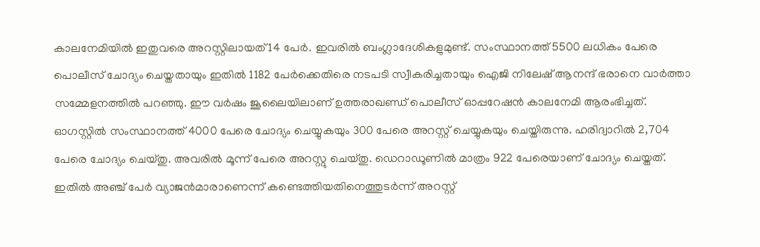കാലനേമിയില്‍ ഇതുവരെ അറസ്റ്റിലായത് 14 പേര്‍. ഇവരില്‍ ബംഗ്ലാദേശികളുമുണ്ട്. സംസ്ഥാനത്ത് 5500 ലധികം പേരെ പൊലീസ് ചോദ്യം ചെയ്തതായും ഇതില്‍ 1182 പേര്‍ക്കെതിരെ നടപടി സ്വീകരിച്ചതായും ഐജി നിലേഷ് ആനന്ദ് ഭരാനെ വാര്‍ത്താ സമ്മേളനത്തില്‍ പറഞ്ഞു. ഈ വര്‍ഷം ജൂലൈയിലാണ് ഉത്തരാഖണ്ഡ് പൊലീസ് ഓപ്പറേഷന്‍ കാലനേമി ആരംഭിച്ചത്. ഓഗസ്റ്റില്‍ സംസ്ഥാനത്ത് 4000 പേരെ ചോദ്യം ചെയ്യുകയും 300 പേരെ അറസ്റ്റ് ചെയ്യുകയും ചെയ്തിരുന്നു. ഹരിദ്വാറില്‍ 2,704 പേരെ ചോദ്യം ചെയ്തു. അവരില്‍ മൂന്ന് പേരെ അറസ്റ്റു ചെയ്തു. ഡെറാഡൂണില്‍ മാത്രം 922 പേരെയാണ് ചോദ്യം ചെയ്തത്. ഇതില്‍ അഞ്ച് പേര്‍ വ്യാജന്‍മാരാണെന്ന് കണ്ടെത്തിയതിനെത്തുടര്‍ന്ന് അറസ്റ്റ്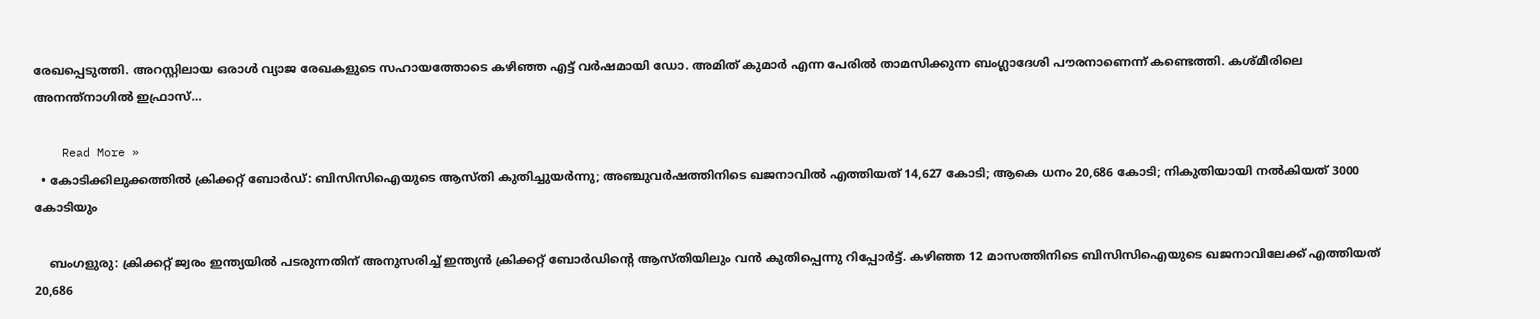രേഖപ്പെടുത്തി. അറസ്റ്റിലായ ഒരാള്‍ വ്യാജ രേഖകളുടെ സഹായത്തോടെ കഴിഞ്ഞ എട്ട് വര്‍ഷമായി ഡോ. അമിത് കുമാര്‍ എന്ന പേരില്‍ താമസിക്കുന്ന ബംഗ്ലാദേശി പൗരനാണെന്ന് കണ്ടെത്തി. കശ്മീരിലെ അനന്ത്നാഗില്‍ ഇഫ്രാസ്…

    Read More »
  • കോടിക്കിലുക്കത്തില്‍ ക്രിക്കറ്റ് ബോര്‍ഡ്: ബിസിസിഐയുടെ ആസ്തി കുതിച്ചുയര്‍ന്നു; അഞ്ചുവര്‍ഷത്തിനിടെ ഖജനാവില്‍ എത്തിയത് 14,627 കോടി; ആകെ ധനം 20,686 കോടി; നികുതിയായി നല്‍കിയത് 3000 കോടിയും

    ബംഗളുരു: ക്രിക്കറ്റ് ജ്വരം ഇന്ത്യയില്‍ പടരുന്നതിന് അനുസരിച്ച് ഇന്ത്യന്‍ ക്രിക്കറ്റ് ബോര്‍ഡിന്റെ ആസ്തിയിലും വന്‍ കുതിപ്പെന്നു റിപ്പോര്‍ട്ട്. കഴിഞ്ഞ 12 മാസത്തിനിടെ ബിസിസിഐയുടെ ഖജനാവിലേക്ക് എത്തിയത് 20,686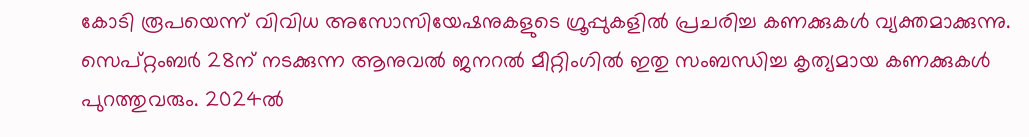കോടി രൂപയെന്ന് വിവിധ അസോസിയേഷനുകളുടെ ഗ്രൂപ്പുകളില്‍ പ്രചരിച്ച കണക്കുകള്‍ വ്യക്തമാക്കുന്നു. സെപ്റ്റംബര്‍ 28ന് നടക്കുന്ന ആനുവല്‍ ജനറല്‍ മീറ്റിംഗില്‍ ഇതു സംബന്ധിച്ച കൃത്യമായ കണക്കുകള്‍ പുറത്തുവരും. 2024ല്‍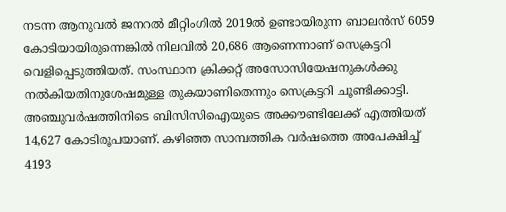നടന്ന ആനുവല്‍ ജനറല്‍ മീറ്റിംഗില്‍ 2019ല്‍ ഉണ്ടായിരുന്ന ബാലന്‍സ് 6059 കോടിയായിരുന്നെങ്കില്‍ നിലവില്‍ 20,686 ആണെന്നാണ് സെക്രട്ടറി വെളിപ്പെടുത്തിയത്. സംസ്ഥാന ക്രിക്കറ്റ് അസോസിയേഷനുകള്‍ക്കു നല്‍കിയതിനുശേഷമുള്ള തുകയാണിതെന്നും സെക്രട്ടറി ചൂണ്ടിക്കാട്ടി. അഞ്ചുവര്‍ഷത്തിനിടെ ബിസിസിഐയുടെ അക്കൗണ്ടിലേക്ക് എത്തിയത് 14,627 കോടിരൂപയാണ്. കഴിഞ്ഞ സാമ്പത്തിക വര്‍ഷത്തെ അപേക്ഷിച്ച് 4193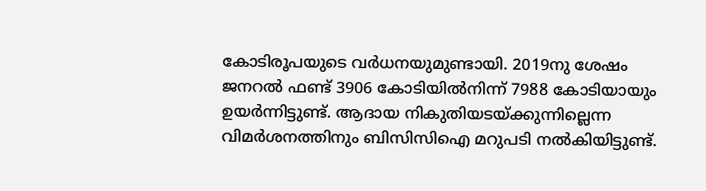കോടിരൂപയുടെ വര്‍ധനയുമുണ്ടായി. 2019നു ശേഷം ജനറല്‍ ഫണ്ട് 3906 കോടിയില്‍നിന്ന് 7988 കോടിയായും ഉയര്‍ന്നിട്ടുണ്ട്. ആദായ നികുതിയടയ്ക്കുന്നില്ലെന്ന വിമര്‍ശനത്തിനും ബിസിസിഐ മറുപടി നല്‍കിയിട്ടുണ്ട്.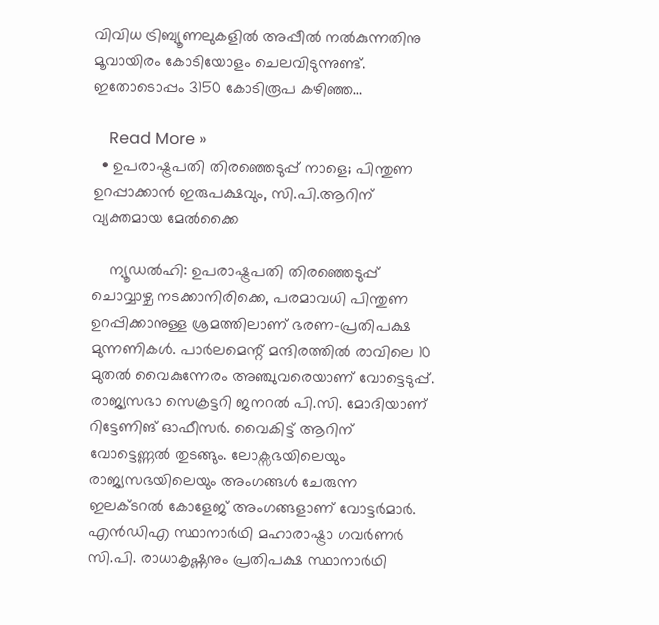വിവിധ ട്രിബ്യൂണലുകളില്‍ അപ്പീല്‍ നല്‍കുന്നതിനു മൂവായിരം കോടിയോളം ചെലവിടുന്നുണ്ട്. ഇതോടൊപ്പം 3150 കോടിരൂപ കഴിഞ്ഞ…

    Read More »
  • ഉപരാഷ്ട്രപതി തിരഞ്ഞെടുപ്പ് നാളെ; പിന്തുണ ഉറപ്പാക്കാന്‍ ഇരുപക്ഷവും, സി.പി.ആറിന് വ്യക്തമായ മേല്‍ക്കൈ

    ന്യൂഡല്‍ഹി: ഉപരാഷ്ട്രപതി തിരഞ്ഞെടുപ്പ് ചൊവ്വാഴ്ച നടക്കാനിരിക്കെ, പരമാവധി പിന്തുണ ഉറപ്പിക്കാനുള്ള ശ്രമത്തിലാണ് ഭരണ-പ്രതിപക്ഷ മുന്നണികള്‍. പാര്‍ലമെന്റ് മന്ദിരത്തില്‍ രാവിലെ 10 മുതല്‍ വൈകുന്നേരം അഞ്ചുവരെയാണ് വോട്ടെടുപ്പ്. രാജ്യസഭാ സെക്രട്ടറി ജനറല്‍ പി.സി. മോദിയാണ് റിട്ടേണിങ് ഓഫീസര്‍. വൈകിട്ട് ആറിന് വോട്ടെണ്ണല്‍ തുടങ്ങും. ലോക്സഭയിലെയും രാജ്യസഭയിലെയും അംഗങ്ങള്‍ ചേരുന്ന ഇലക്ടറല്‍ കോളേജ് അംഗങ്ങളാണ് വോട്ടര്‍മാര്‍. എന്‍ഡിഎ സ്ഥാനാര്‍ഥി മഹാരാഷ്ട്രാ ഗവര്‍ണര്‍ സി.പി. രാധാകൃഷ്ണനും പ്രതിപക്ഷ സ്ഥാനാര്‍ഥി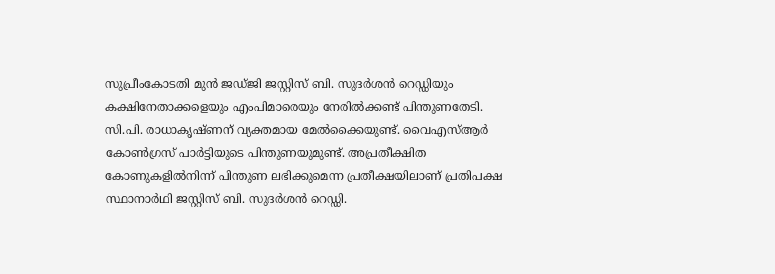സുപ്രീംകോടതി മുന്‍ ജഡ്ജി ജസ്റ്റിസ് ബി. സുദര്‍ശന്‍ റെഡ്ഡിയും കക്ഷിനേതാക്കളെയും എംപിമാരെയും നേരില്‍ക്കണ്ട് പിന്തുണതേടി. സി.പി. രാധാകൃഷ്ണന് വ്യക്തമായ മേല്‍ക്കൈയുണ്ട്. വൈഎസ്ആര്‍ കോണ്‍ഗ്രസ് പാര്‍ട്ടിയുടെ പിന്തുണയുമുണ്ട്. അപ്രതീക്ഷിത കോണുകളില്‍നിന്ന് പിന്തുണ ലഭിക്കുമെന്ന പ്രതീക്ഷയിലാണ് പ്രതിപക്ഷ സ്ഥാനാര്‍ഥി ജസ്റ്റിസ് ബി. സുദര്‍ശന്‍ റെഡ്ഡി.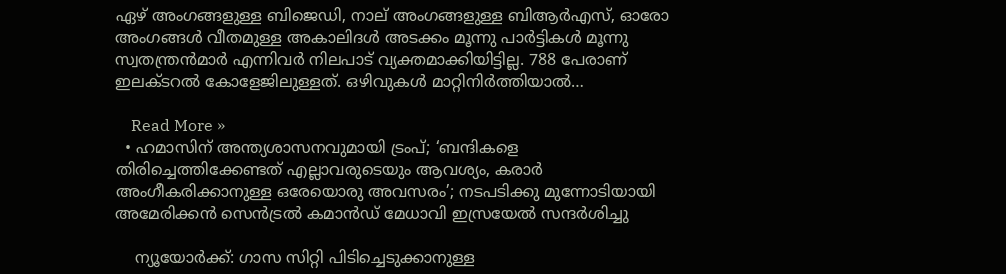ഏഴ് അംഗങ്ങളുള്ള ബിജെഡി, നാല് അംഗങ്ങളുള്ള ബിആര്‍എസ്, ഓരോ അംഗങ്ങള്‍ വീതമുള്ള അകാലിദള്‍ അടക്കം മൂന്നു പാര്‍ട്ടികള്‍ മൂന്നു സ്വതന്ത്രന്‍മാര്‍ എന്നിവര്‍ നിലപാട് വ്യക്തമാക്കിയിട്ടില്ല. 788 പേരാണ് ഇലക്ടറല്‍ കോളേജിലുള്ളത്. ഒഴിവുകള്‍ മാറ്റിനിര്‍ത്തിയാല്‍…

    Read More »
  • ഹമാസിന് അന്ത്യശാസനവുമായി ട്രംപ്; ‘ബന്ദികളെ തിരിച്ചെത്തിക്കേണ്ടത് എല്ലാവരുടെയും ആവശ്യം, കരാര്‍ അംഗീകരിക്കാനുള്ള ഒരേയൊരു അവസരം’; നടപടിക്കു മുന്നോടിയായി അമേരിക്കന്‍ സെന്‍ട്രല്‍ കമാന്‍ഡ് മേധാവി ഇസ്രയേല്‍ സന്ദര്‍ശിച്ചു

    ന്യൂയോര്‍ക്ക്: ഗാസ സിറ്റി പിടിച്ചെടുക്കാനുള്ള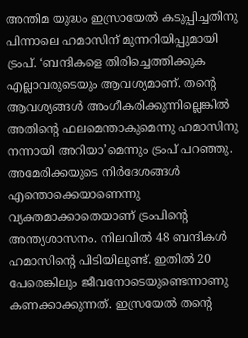അന്തിമ യുദ്ധം ഇസ്രായേല്‍ കടുപ്പിച്ചതിനു പിന്നാലെ ഹമാസിന് മുന്നറിയിപ്പുമായി ട്രംപ്. ‘ബന്ദികളെ തിരിച്ചെത്തിക്കുക എല്ലാവരുടെയും ആവശ്യമാണ്. തന്റെ ആവശ്യങ്ങള്‍ അംഗീകരിക്കുന്നില്ലെങ്കില്‍ അതിന്റെ ഫലമെന്താകുമെന്നു ഹമാസിനു നന്നായി അറിയാ’മെന്നും ട്രംപ് പറഞ്ഞു. അമേരിക്കയുടെ നിര്‍ദേശങ്ങള്‍ എന്തൊക്കെയാണെന്നു വ്യക്തമാക്കാതെയാണ് ട്രംപിന്റെ അന്ത്യശാസനം. നിലവില്‍ 48 ബന്ദികള്‍ ഹമാസിന്റെ പിടിയിലുണ്ട്. ഇതില്‍ 20 പേരെങ്കിലും ജീവനോടെയുണ്ടെന്നാണു കണക്കാക്കുന്നത്. ഇസ്രയേല്‍ തന്റെ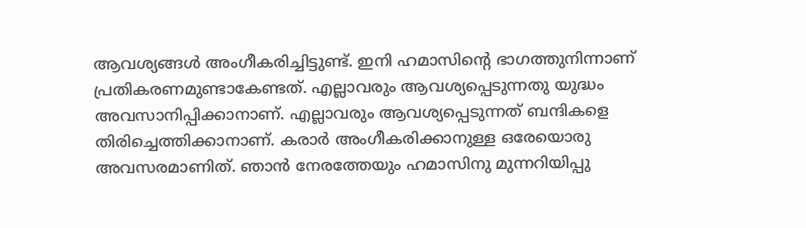ആവശ്യങ്ങള്‍ അംഗീകരിച്ചിട്ടുണ്ട്. ഇനി ഹമാസിന്റെ ഭാഗത്തുനിന്നാണ് പ്രതികരണമുണ്ടാകേണ്ടത്. എല്ലാവരും ആവശ്യപ്പെടുന്നതു യുദ്ധം അവസാനിപ്പിക്കാനാണ്. എല്ലാവരും ആവശ്യപ്പെടുന്നത് ബന്ദികളെ തിരിച്ചെത്തിക്കാനാണ്. കരാര്‍ അംഗീകരിക്കാനുള്ള ഒരേയൊരു അവസരമാണിത്. ഞാന്‍ നേരത്തേയും ഹമാസിനു മുന്നറിയിപ്പു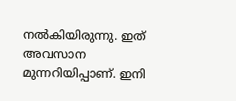നല്‍കിയിരുന്നു. ഇത് അവസാന മുന്നറിയിപ്പാണ്. ഇനി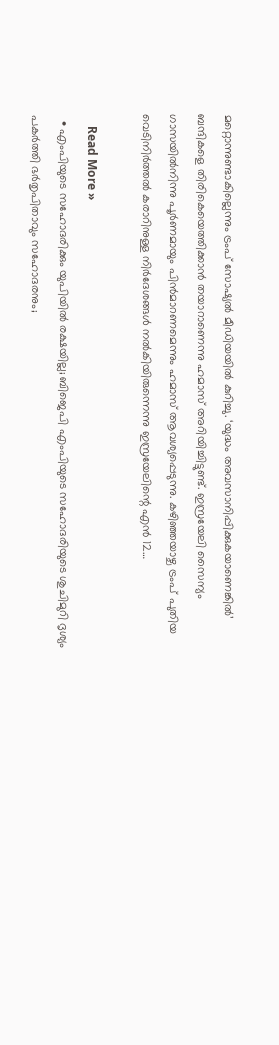മറ്റൊന്നുണ്ടാകില്ലെന്നും ട്രംപ് സോഷ്യല്‍ മീഡിയയില്‍ കുറിച്ചു. ‘യുദ്ധം അവസാനിപ്പിക്കുകയാണെങ്കില്‍’ ബന്ദികളെ തിരികെയെത്തിക്കാന്‍ തയാറാണെന്നു ഹമാസ് അറിയിച്ചിട്ടുണ്ട്. ഇസ്രയേലി സൈന്യം ഗാസയില്‍നിന്നു പൂര്‍ണമായും പിന്‍മാറണമെന്നും ഹമാസ് ആവശ്യപ്പെടുന്നു. കഴിഞ്ഞയാഴ്ച ട്രംപ് പുതിയ വെടിനിര്‍ത്തല്‍ കരാറിനുള്ള നിര്‍ദേശങ്ങള്‍ നല്‍കിയിരുന്നെന്നു ഇസ്രയേലിന്റെ എന്‍ 12…

    Read More »
  • എംപിയുടെ സഹോദരിക്കും യുപിയില്‍ രക്ഷയില്ല; ബിജെപി എംപിയുടെ സഹോദരിയുടെ ശുചിമുറി ദൃശ്യം പകര്‍ത്തി ഭര്‍തൃപിതാവും സഹോദരനും;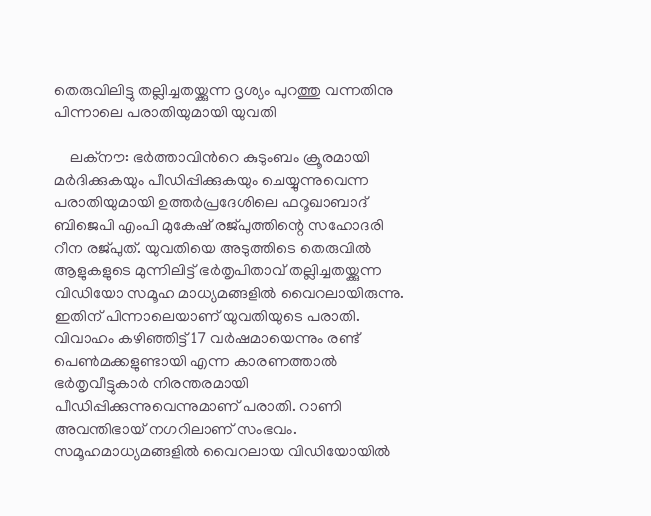തെരുവിലിട്ടു തല്ലിച്ചതയ്ക്കുന്ന ദൃശ്യം പുറത്തു വന്നതിനു പിന്നാലെ പരാതിയുമായി യുവതി

    ലക്‌നൗ: ഭര്‍ത്താവിന്‍റെ കുടുംബം ക്രൂരമായി മര്‍ദിക്കുകയും പീഡിപ്പിക്കുകയും ചെയ്യുന്നുവെന്ന പരാതിയുമായി ഉത്തര്‍പ്രദേശിലെ ഫറൂഖാബാദ് ബിജെപി എംപി മുകേഷ് രജ്പുത്തിന്റെ സഹോദരി റീന രജ്പുത്. യുവതിയെ അടുത്തിടെ തെരുവില്‍ ആളുകളുടെ മുന്നിലിട്ട് ഭര്‍തൃപിതാവ് തല്ലിച്ചതയ്ക്കുന്ന വിഡിയോ സമൂഹ മാധ്യമങ്ങളില്‍ വൈറലായിരുന്നു. ഇതിന് പിന്നാലെയാണ് യുവതിയുടെ പരാതി. വിവാഹം കഴിഞ്ഞിട്ട് 17 വര്‍ഷമായെന്നും രണ്ട് പെൺമക്കളുണ്ടായി എന്ന കാരണത്താല്‍ ഭർതൃവീട്ടുകാർ നിരന്തരമായി പീഡിപ്പിക്കുന്നുവെന്നുമാണ് പരാതി. റാണി അവന്തിഭായ് നഗറിലാണ് സംഭവം. സമൂഹമാധ്യമങ്ങളില്‍ വൈറലായ വിഡിയോയിൽ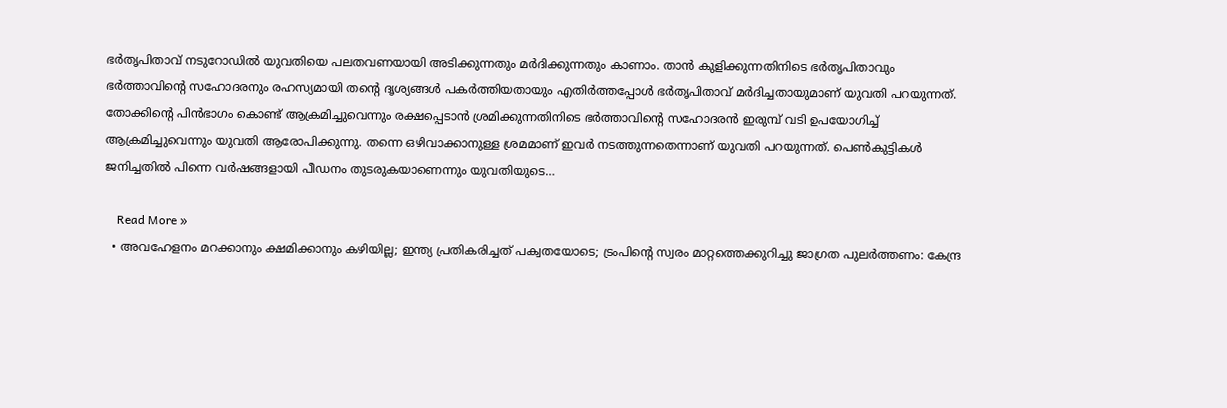ഭര്‍തൃപിതാവ് നടുറോഡില്‍ യുവതിയെ പലതവണയായി അടിക്കുന്നതും മര്‍ദിക്കുന്നതും കാണാം. താന്‍ കുളിക്കുന്നതിനിടെ ഭര്‍തൃപിതാവും ഭര്‍ത്താവിന്‍റെ സഹോദരനും രഹസ്യമായി തന്റെ ദൃശ്യങ്ങൾ പകർത്തിയതായും എതിർത്തപ്പോൾ ഭര്‍തൃപിതാവ് മര്‍ദിച്ചതായുമാണ് യുവതി പറയുന്നത്. തോക്കിന്റെ പിൻഭാഗം കൊണ്ട് ആക്രമിച്ചുവെന്നും രക്ഷപ്പെടാൻ ശ്രമിക്കുന്നതിനിടെ ഭര്‍ത്താവിന്‍റെ സഹോദരന്‍ ഇരുമ്പ് വടി ഉപയോഗിച്ച് ആക്രമിച്ചുവെന്നും യുവതി ആരോപിക്കുന്നു. തന്നെ ഒഴിവാക്കാനുള്ള ശ്രമമാണ് ഇവര്‍ നടത്തുന്നതെന്നാണ് യുവതി പറയുന്നത്. പെണ്‍കുട്ടികള്‍ ജനിച്ചതില്‍ പിന്നെ വര്‍ഷങ്ങളായി പീഡനം തുടരുകയാണെന്നും യുവതിയുടെ…

    Read More »
  • അവഹേളനം മറക്കാനും ക്ഷമിക്കാനും കഴിയില്ല; ഇന്ത്യ പ്രതികരിച്ചത് പക്വതയോടെ; ട്രംപിന്റെ സ്വരം മാറ്റത്തെക്കുറിച്ചു ജാഗ്രത പുലര്‍ത്തണം: കേന്ദ്ര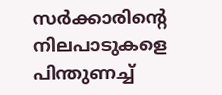സര്‍ക്കാരിന്റെ നിലപാടുകളെ പിന്തുണച്ച്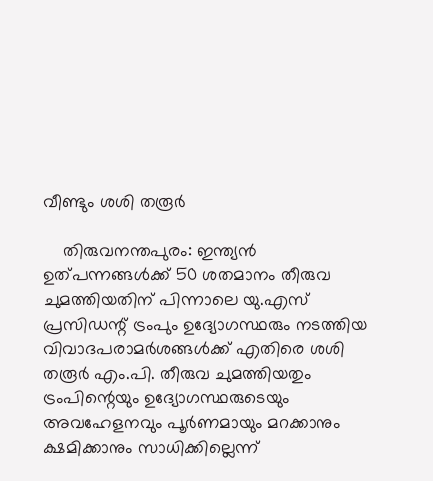വീണ്ടും ശശി തരൂര്‍

    തിരുവനന്തപുരം: ഇന്ത്യന്‍ ഉത്പന്നങ്ങള്‍ക്ക് 50 ശതമാനം തീരുവ ചുമത്തിയതിന് പിന്നാലെ യു.എസ് പ്രസിഡന്റ് ട്രംപും ഉദ്യോഗസ്ഥരും നടത്തിയ വിവാദപരാമര്‍ശങ്ങള്‍ക്ക് എതിരെ ശശി തരൂര്‍ എം.പി. തീരുവ ചുമത്തിയതും ട്രംപിന്റെയും ഉദ്യോഗസ്ഥരുടെയും അവഹേളനവും പൂര്‍ണമായും മറക്കാനും ക്ഷമിക്കാനും സാധിക്കില്ലെന്ന്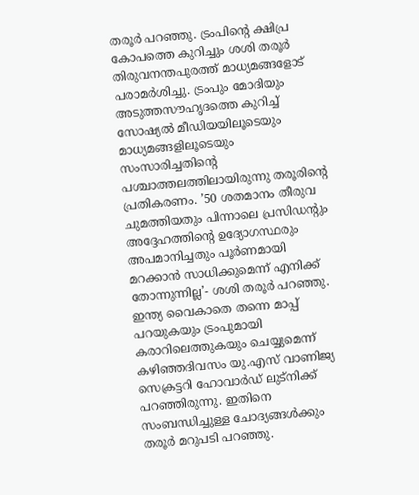തരൂര്‍ പറഞ്ഞു. ട്രംപിന്റെ ക്ഷിപ്ര കോപത്തെ കുറിച്ചും ശശി തരൂര്‍ തിരുവനന്തപുരത്ത് മാധ്യമങ്ങളോട് പരാമര്‍ശിച്ചു. ട്രംപും മോദിയും അടുത്തസൗഹൃദത്തെ കുറിച്ച് സോഷ്യല്‍ മീഡിയയിലൂടെയും മാധ്യമങ്ങളിലൂടെയും സംസാരിച്ചതിന്റെ പശ്ചാത്തലത്തിലായിരുന്നു തരൂരിന്റെ പ്രതികരണം. ’50 ശതമാനം തീരുവ ചുമത്തിയതും പിന്നാലെ പ്രസിഡന്റും അദ്ദേഹത്തിന്റെ ഉദ്യോഗസ്ഥരും അപമാനിച്ചതും പൂര്‍ണമായി മറക്കാന്‍ സാധിക്കുമെന്ന് എനിക്ക് തോന്നുന്നില്ല’- ശശി തരൂര്‍ പറഞ്ഞു. ഇന്ത്യ വൈകാതെ തന്നെ മാപ്പ് പറയുകയും ട്രംപുമായി കരാറിലെത്തുകയും ചെയ്യുമെന്ന് കഴിഞ്ഞദിവസം യു.എസ് വാണിജ്യ സെക്രട്ടറി ഹോവാര്‍ഡ് ലുട്നിക്ക് പറഞ്ഞിരുന്നു. ഇതിനെ സംബന്ധിച്ചുള്ള ചോദ്യങ്ങള്‍ക്കും തരൂര്‍ മറുപടി പറഞ്ഞു.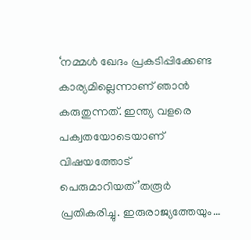‘നമ്മള്‍ ഖേദം പ്രകടിപ്പിക്കേണ്ട കാര്യമില്ലെന്നാണ് ഞാന്‍ കരുതുന്നത്. ഇന്ത്യ വളരെ പക്വതയോടെയാണ് വിഷയത്തോട് പെരുമാറിയത്’തരൂര്‍ പ്രതികരിച്ചു. ഇരുരാജ്യത്തേയും…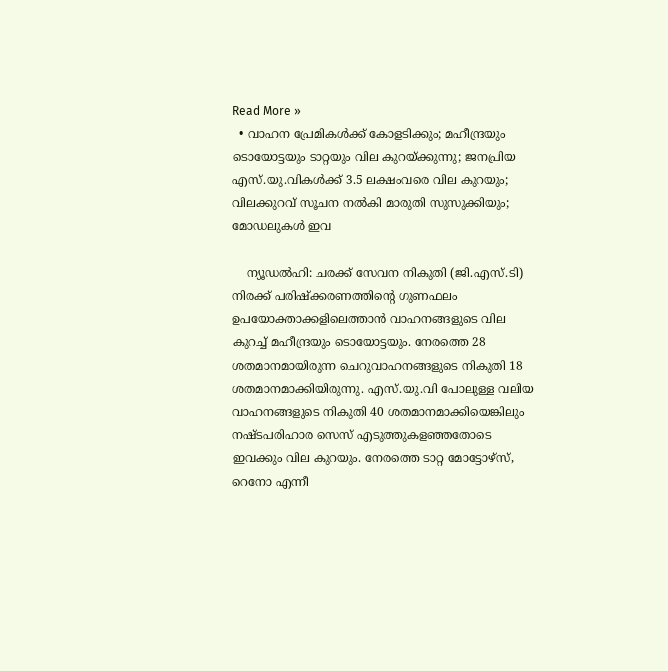Read More »
  • വാഹന പ്രേമികള്‍ക്ക് കോളടിക്കും; മഹീന്ദ്രയും ടൊയോട്ടയും ടാറ്റയും വില കുറയ്ക്കുന്നു; ജനപ്രിയ എസ്.യു.വികള്‍ക്ക് 3.5 ലക്ഷംവരെ വില കുറയും; വിലക്കുറവ് സൂചന നല്‍കി മാരുതി സുസുക്കിയും; മോഡലുകള്‍ ഇവ

    ന്യൂഡല്‍ഹി: ചരക്ക് സേവന നികുതി (ജി.എസ്.ടി) നിരക്ക് പരിഷ്‌ക്കരണത്തിന്റെ ഗുണഫലം ഉപയോക്താക്കളിലെത്താന്‍ വാഹനങ്ങളുടെ വില കുറച്ച് മഹീന്ദ്രയും ടൊയോട്ടയും. നേരത്തെ 28 ശതമാനമായിരുന്ന ചെറുവാഹനങ്ങളുടെ നികുതി 18 ശതമാനമാക്കിയിരുന്നു. എസ്.യു.വി പോലുള്ള വലിയ വാഹനങ്ങളുടെ നികുതി 40 ശതമാനമാക്കിയെങ്കിലും നഷ്ടപരിഹാര സെസ് എടുത്തുകളഞ്ഞതോടെ ഇവക്കും വില കുറയും. നേരത്തെ ടാറ്റ മോട്ടോഴ്സ്, റെനോ എന്നീ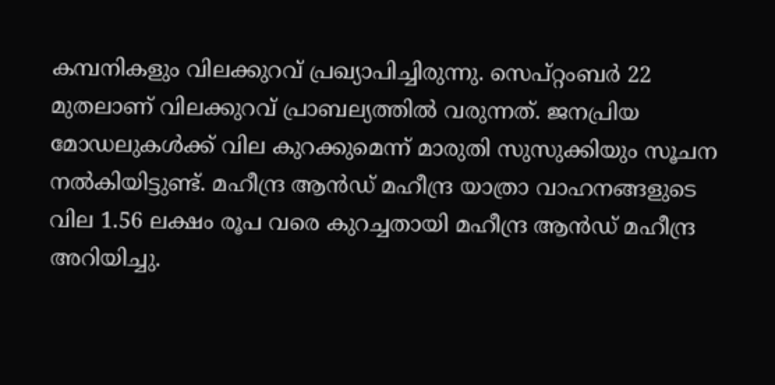കമ്പനികളും വിലക്കുറവ് പ്രഖ്യാപിച്ചിരുന്നു. സെപ്റ്റംബര്‍ 22 മുതലാണ് വിലക്കുറവ് പ്രാബല്യത്തില്‍ വരുന്നത്. ജനപ്രിയ മോഡലുകള്‍ക്ക് വില കുറക്കുമെന്ന് മാരുതി സുസുക്കിയും സൂചന നല്‍കിയിട്ടുണ്ട്. മഹീന്ദ്ര ആന്‍ഡ് മഹീന്ദ്ര യാത്രാ വാഹനങ്ങളുടെ വില 1.56 ലക്ഷം രൂപ വരെ കുറച്ചതായി മഹീന്ദ്ര ആന്‍ഡ് മഹീന്ദ്ര അറിയിച്ചു.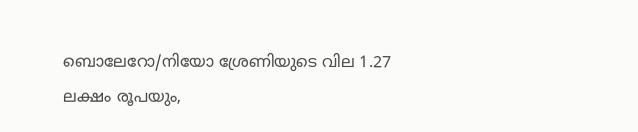ബൊലേറോ/നിയോ ശ്രേണിയുടെ വില 1.27 ലക്ഷം രൂപയും,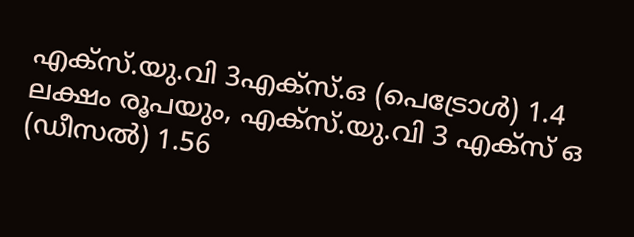എക്സ്.യു.വി 3എക്സ്.ഒ (പെട്രോള്‍) 1.4 ലക്ഷം രൂപയും, എക്സ്.യു.വി 3 എക്സ് ഒ (ഡീസല്‍) 1.56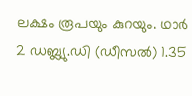ലക്ഷം രൂപയും കുറയും. ഥാര്‍ 2 ഡബ്ല്യു.ഡി (ഡീസല്‍) 1.35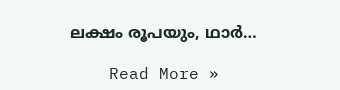ലക്ഷം രൂപയും, ഥാര്‍…

    Read More »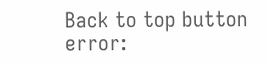Back to top button
error: